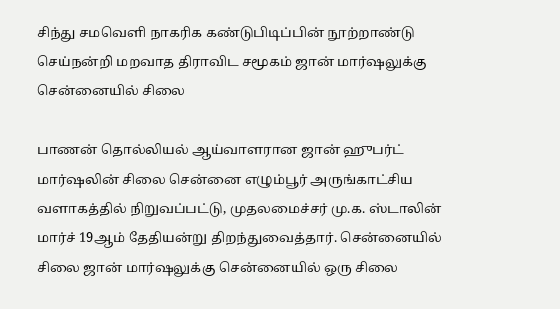சிந்து சமவெளி நாகரிக கண்டுபிடிப்பின் நூற்றாண்டு செய்நன்றி மறவாத திராவிட சமூகம் ஜான் மார்ஷலுக்கு சென்னையில் சிலை

பாணன் தொல்லியல் ஆய்வாளரான ஜான் ஹுபர்ட் மார்ஷலின் சிலை சென்னை எழும்பூர் அருங்காட்சிய வளாகத்தில் நிறுவப்பட்டு, முதலமைச்சர் மு.க. ஸ்டாலின் மார்ச் 19ஆம் தேதியன்று திறந்துவைத்தார். சென்னையில் சிலை ஜான் மார்ஷலுக்கு சென்னையில் ஒரு சிலை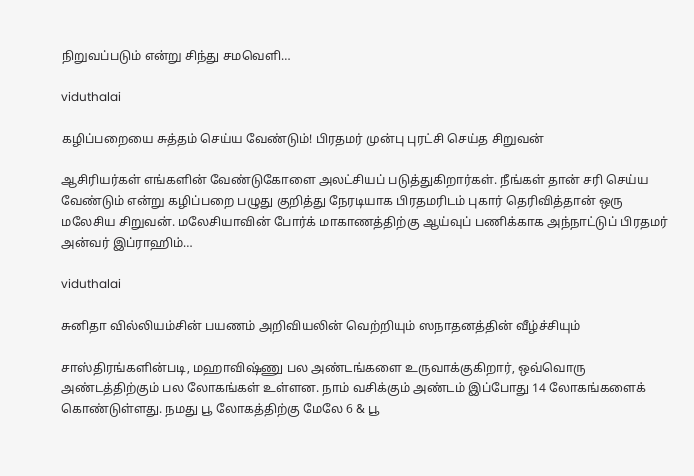நிறுவப்படும் என்று சிந்து சமவெளி…

viduthalai

கழிப்பறையை சுத்தம் செய்ய வேண்டும்! பிரதமர் முன்பு புரட்சி செய்த சிறுவன்

ஆசிரியர்கள் எங்களின் வேண்டுகோளை அலட்சியப் படுத்துகிறார்கள். நீங்கள் தான் சரி செய்ய வேண்டும் என்று கழிப்பறை பழுது குறித்து நேரடியாக பிரதமரிடம் புகார் தெரிவித்தான் ஒரு மலேசிய சிறுவன். மலேசியாவின் போர்க் மாகாணத்திற்கு ஆய்வுப் பணிக்காக அந்நாட்டுப் பிரதமர் அன்வர் இப்ராஹிம்…

viduthalai

சுனிதா வில்லியம்சின் பயணம் அறிவியலின் வெற்றியும் ஸநாதனத்தின் வீழ்ச்சியும்

சாஸ்திரங்களின்படி, மஹாவிஷ்ணு பல அண்டங்களை உருவாக்குகிறார், ஒவ்வொரு அண்டத்திற்கும் பல லோகங்கள் உள்ளன. நாம் வசிக்கும் அண்டம் இப்போது 14 லோகங்களைக் கொண்டுள்ளது. நமது பூ லோகத்திற்கு மேலே 6 & பூ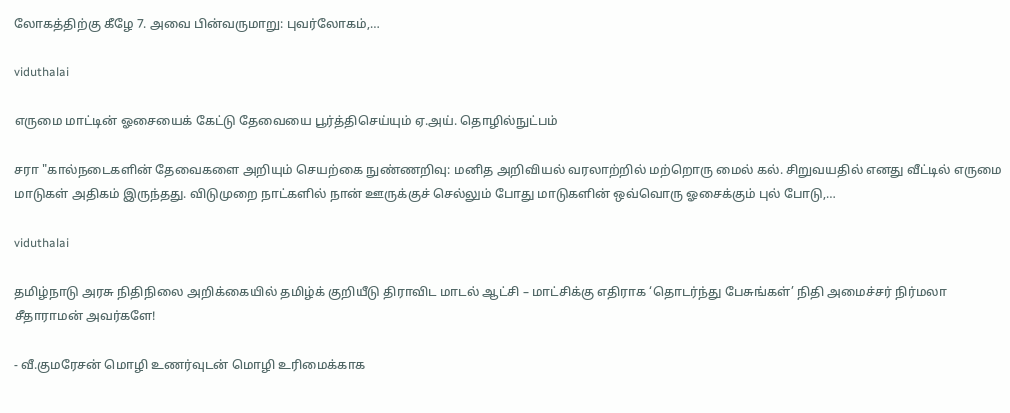லோகத்திற்கு கீழே 7. அவை பின்வருமாறு: புவர்லோகம்,…

viduthalai

எருமை மாட்டின் ஓசையைக் கேட்டு தேவையை பூர்த்திசெய்யும் ஏ.அய். தொழில்நுட்பம்

சரா "கால்நடைகளின் தேவைகளை அறியும் செயற்கை நுண்ணறிவு: மனித அறிவியல் வரலாற்றில் மற்றொரு மைல் கல். சிறுவயதில் எனது வீட்டில் எருமை மாடுகள் அதிகம் இருந்தது. விடுமுறை நாட்களில் நான் ஊருக்குச் செல்லும் போது மாடுகளின் ஒவ்வொரு ஓசைக்கும் புல் போடு,…

viduthalai

தமிழ்நாடு அரசு நிதிநிலை அறிக்கையில் தமிழ்க் குறியீடு திராவிட மாடல் ஆட்சி – மாட்சிக்கு எதிராக ‘தொடர்ந்து பேசுங்கள்’ நிதி அமைச்சர் நிர்மலா சீதாராமன் அவர்களே!

- வீ.குமரேசன் மொழி உணர்வுடன் மொழி உரிமைக்காக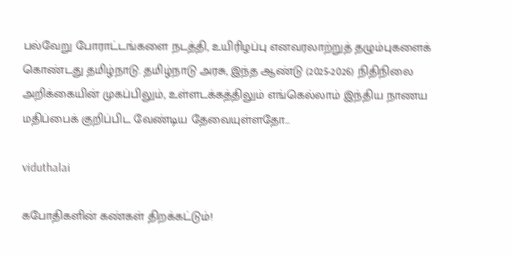பல்வேறு போராட்டங்களை நடத்தி, உயிரிழப்பு எனவரலாற்றுத் தழும்புகளைக் கொண்டது தமிழ்நாடு. தமிழ்நாடு அரசு, இந்த ஆண்டு (2025-2026) நிதிநிலை அறிக்கையின் முகப்பிலும், உள்ளடக்கத்திலும் எங்கெல்லாம் இந்திய நாணய மதிப்பைக் குறிப்பிட வேண்டிய தேவையுள்ளதோ…

viduthalai

கபோதிகளின் கண்கள் திறக்கட்டும்!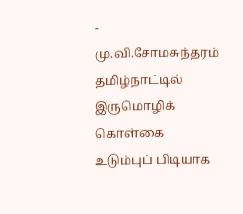- மு.வி.சோமசுந்தரம் தமிழ்நாட்டில் இருமொழிக் கொள்கை உடும்புப் பிடியாக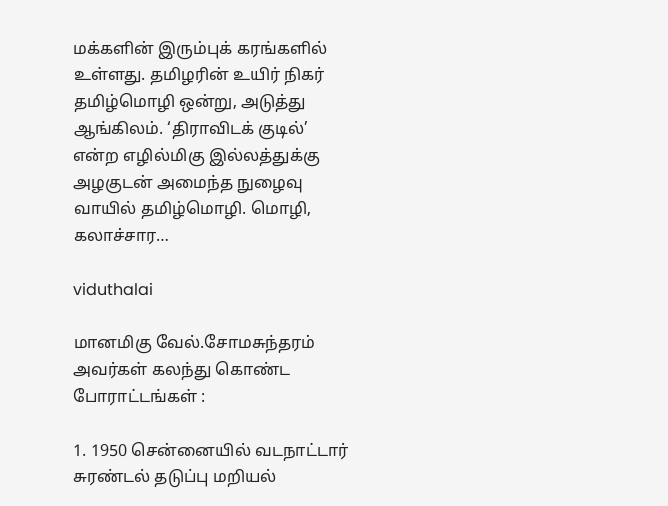மக்களின் இரும்புக் கரங்களில் உள்ளது. தமிழரின் உயிர் நிகர் தமிழ்மொழி ஒன்று, அடுத்து ஆங்கிலம். ‘திராவிடக் குடில்’ என்ற எழில்மிகு இல்லத்துக்கு அழகுடன் அமைந்த நுழைவு வாயில் தமிழ்மொழி. மொழி, கலாச்சார…

viduthalai

மானமிகு வேல்.சோமசுந்தரம் அவர்கள் கலந்து கொண்ட போராட்டங்கள் :

1. 1950 சென்னையில் வடநாட்டார் சுரண்டல் தடுப்பு மறியல்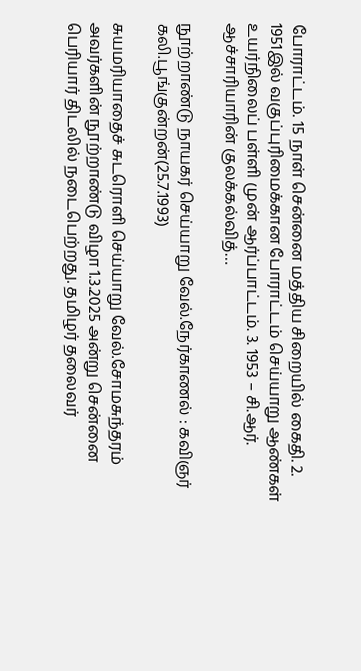போராட்டம். 15 நாள் சென்னை மத்திய சிறையில் கைதி. 2. 1951இல் வகுப்புரிமைக்கான போராட்டம் செய்யாறு ஆண்கள் உயர்நிலைப் பள்ளி முன் ஆர்ப்பாட்டம். 3. 1953 – சி.ஆர். ஆச்சாரியாரின் குலக்கல்வித்…

நூற்றாண்டு நாயகர் செய்யாறு வேல்.நேர்காணல் : கவிஞர் கலி.பூங்குன்றன்(25.7.1993)

சுயமரியாதைச் சுடரொளி செய்யாறு வேல்.சோமசுந்தரம் அவர்களின் நூற்றாண்டு விழா 1.3.2025 அன்று சென்னை பெரியார் திடலில் நடைபெற்றது. தமிழர் தலைவர்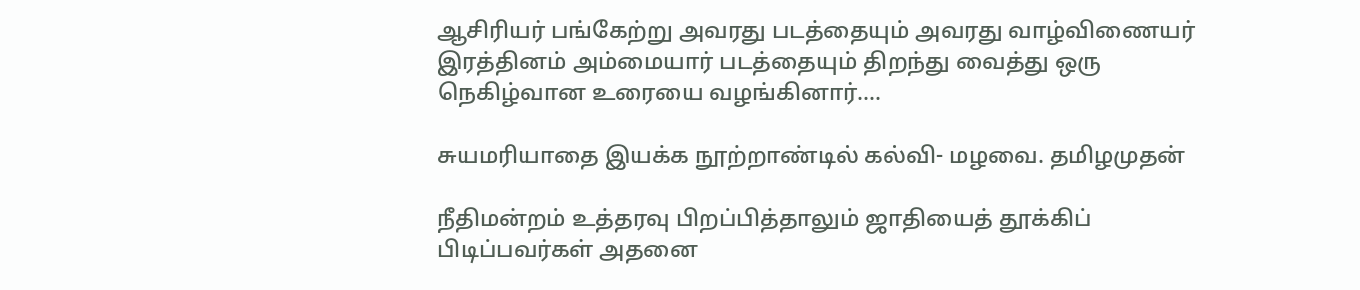ஆசிரியர் பங்கேற்று அவரது படத்தையும் அவரது வாழ்விணையர் இரத்தினம் அம்மையார் படத்தையும் திறந்து வைத்து ஒரு நெகிழ்வான உரையை வழங்கினார்.…

சுயமரியாதை இயக்க நூற்றாண்டில் கல்வி- மழவை. தமிழமுதன்

நீதிமன்றம் உத்தரவு பிறப்பித்தாலும் ஜாதியைத் தூக்கிப் பிடிப்பவர்கள் அதனை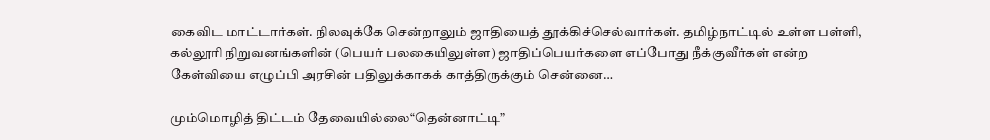கைவிட மாட்டார்கள். நிலவுக்கே சென்றாலும் ஜாதியைத் தூக்கிச்செல்வார்கள். தமிழ்நாட்டில் உள்ள பள்ளி, கல்லூரி நிறுவனங்களின் (பெயர் பலகையிலுள்ள) ஜாதிப்பெயர்களை எப்போது நீக்குவீர்கள் என்ற கேள்வியை எழுப்பி அரசின் பதிலுக்காகக் காத்திருக்கும் சென்னை…

மும்மொழித் திட்டம் தேவையில்லை“தென்னாட்டி”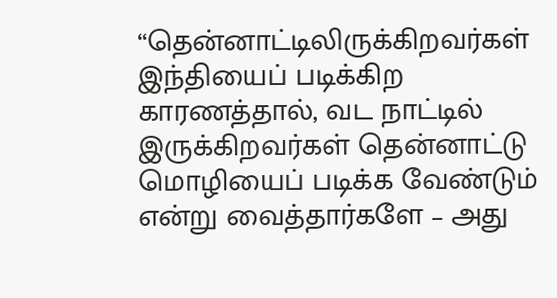“தென்னாட்டிலிருக்கிறவர்கள் இந்தியைப் படிக்கிற காரணத்தால், வட நாட்டில் இருக்கிறவர்கள் தென்னாட்டு மொழியைப் படிக்க வேண்டும் என்று வைத்தார்களே – அது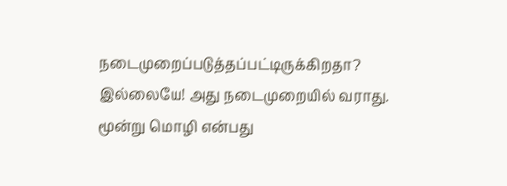நடைமுறைப்படுத்தப்பட்டிருக்கிறதா? இல்லையே! அது நடைமுறையில் வராது. மூன்று மொழி என்பது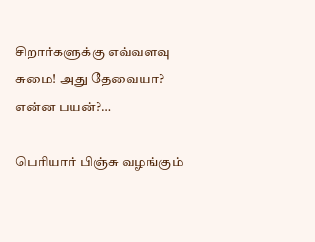சிறார்களுக்கு எவ்வளவு சுமை! அது தேவையா? என்ன பயன்?…

பெரியார் பிஞ்சு வழங்கும்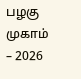பழகு முகாம் – 2026